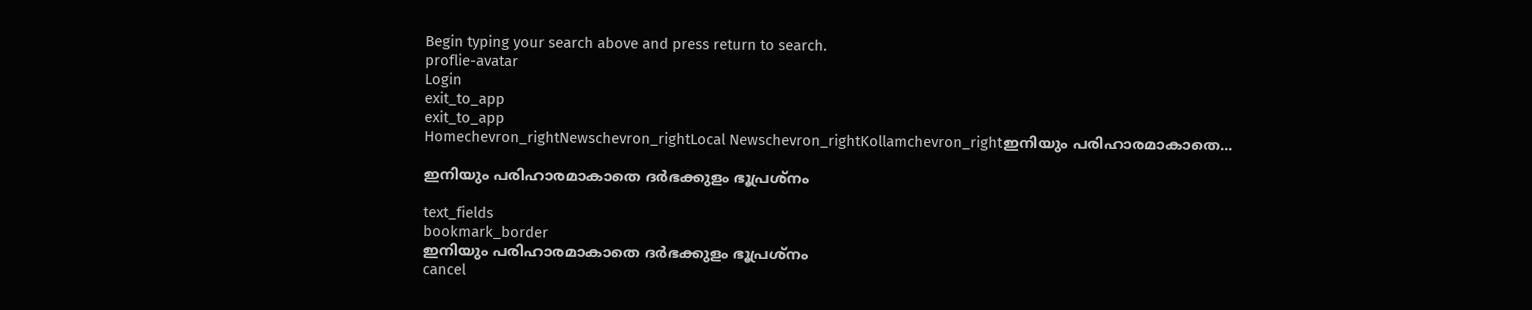Begin typing your search above and press return to search.
proflie-avatar
Login
exit_to_app
exit_to_app
Homechevron_rightNewschevron_rightLocal Newschevron_rightKollamchevron_rightഇനിയും പരിഹാരമാകാതെ...

ഇനിയും പരിഹാരമാകാതെ ദര്‍ഭക്കുളം ഭൂപ്രശ്നം

text_fields
bookmark_border
ഇനിയും പരിഹാരമാകാതെ ദര്‍ഭക്കുളം ഭൂപ്രശ്നം
cancel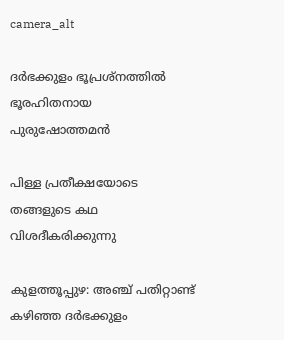camera_alt

ദര്‍ഭക്കുളം ഭൂപ്രശ്നത്തിൽ ഭൂരഹിതനായ പുരുഷോത്തമന്‍

പിള്ള പ്രതീക്ഷയോടെ തങ്ങളുടെ കഥ വിശദീകരിക്കുന്നു

കുളത്തൂപ്പുഴ: അഞ്ച് പതിറ്റാണ്ട് കഴിഞ്ഞ ദര്‍ഭക്കുളം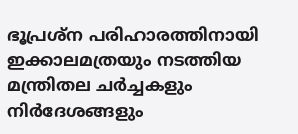ഭൂപ്രശ്ന പരിഹാരത്തിനായി ഇക്കാലമത്രയും നടത്തിയ മന്ത്രിതല ചര്‍ച്ചകളും നിര്‍ദേശങ്ങളും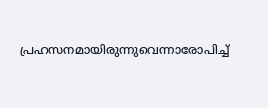പ്രഹസനമായിരുന്നുവെന്നാരോപിച്ച്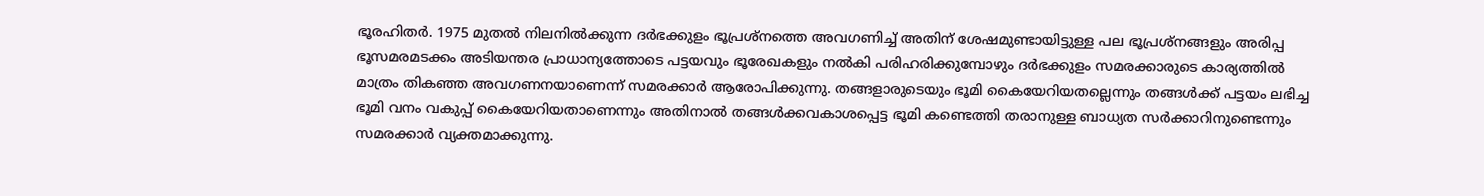ഭൂരഹിതര്‍. 1975 മുതല്‍ നിലനില്‍ക്കുന്ന ദര്‍ഭക്കുളം ഭൂപ്രശ്നത്തെ അവഗണിച്ച് അതിന് ശേഷമുണ്ടായിട്ടുള്ള പല ഭൂപ്രശ്നങ്ങളും അരിപ്പ ഭൂസമരമടക്കം അടിയന്തര പ്രാധാന്യത്തോടെ പട്ടയവും ഭൂരേഖകളും നല്‍കി പരിഹരിക്കുമ്പോഴും ദര്‍ഭക്കുളം സമരക്കാരുടെ കാര്യത്തില്‍ മാത്രം തികഞ്ഞ അവഗണനയാണെന്ന് സമരക്കാര്‍ ആരോപിക്കുന്നു. തങ്ങളാരുടെയും ഭൂമി കൈയേറിയതല്ലെന്നും തങ്ങള്‍ക്ക് പട്ടയം ലഭിച്ച ഭൂമി വനം വകുപ്പ് കൈയേറിയതാണെന്നും അതിനാല്‍ തങ്ങള്‍ക്കവകാശപ്പെട്ട ഭൂമി കണ്ടെത്തി തരാനുള്ള ബാധ്യത സര്‍ക്കാറിനുണ്ടെന്നും സമരക്കാര്‍ വ്യക്തമാക്കുന്നു.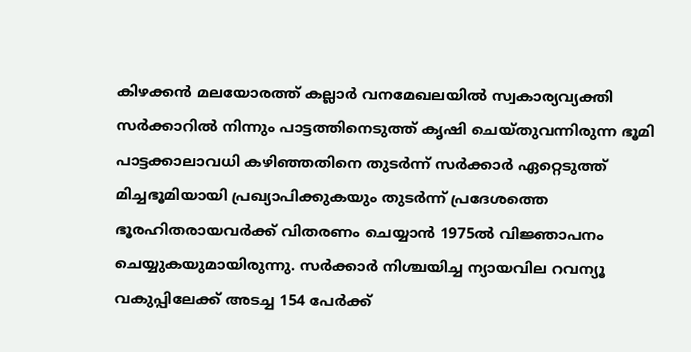കിഴക്കന്‍ മലയോരത്ത് കല്ലാര്‍ വനമേഖലയില്‍ സ്വകാര്യവ്യക്തി സര്‍ക്കാറില്‍ നിന്നും പാട്ടത്തിനെടുത്ത് കൃഷി ചെയ്തുവന്നിരുന്ന ഭൂമി പാട്ടക്കാലാവധി കഴിഞ്ഞതിനെ തുടര്‍ന്ന് സര്‍ക്കാര്‍ ഏറ്റെടുത്ത് മിച്ചഭൂമിയായി പ്രഖ്യാപിക്കുകയും തുടര്‍ന്ന് പ്രദേശത്തെ ഭൂരഹിതരായവര്‍ക്ക് വിതരണം ചെയ്യാന്‍ 1975ല്‍ വിജ്ഞാപനം ചെയ്യുകയുമായിരുന്നു. സര്‍ക്കാര്‍ നിശ്ചയിച്ച ന്യായവില റവന്യൂ വകുപ്പിലേക്ക് അടച്ച 154 പേര്‍ക്ക്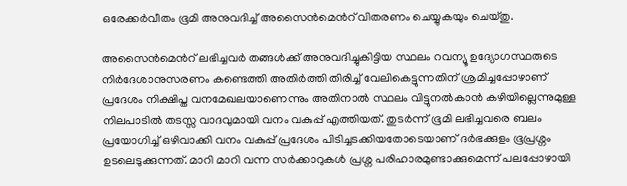ഒരേക്കര്‍വീതം ഭൂമി അനുവദിച്ച് അസൈന്‍മെന്‍റ് വിതരണം ചെയ്യുകയും ചെയ്തു.

അസൈന്‍മെന്‍റ് ലഭിച്ചവര്‍ തങ്ങള്‍ക്ക് അനുവദിച്ചുകിട്ടിയ സ്ഥലം റവന്യൂ ഉദ്യോഗസ്ഥരുടെ നിര്‍ദേശാനുസരണം കണ്ടെത്തി അതിര്‍ത്തി തിരിച്ച് വേലികെട്ടുന്നതിന് ശ്രമിച്ചപ്പോഴാണ് പ്രദേശം നിക്ഷിപ്ത വനമേഖലയാണെന്നും അതിനാല്‍ സ്ഥലം വിട്ടുനല്‍കാന്‍ കഴിയില്ലെന്നുമുള്ള നിലപാടില്‍ തടസ്സ വാദവുമായി വനം വകുപ്പ് എത്തിയത്. തുടര്‍ന്ന് ഭൂമി ലഭിച്ചവരെ ബലം പ്രയോഗിച്ച് ഒഴിവാക്കി വനം വകുപ്പ് പ്രദേശം പിടിച്ചടക്കിയതോടെയാണ് ദര്‍ഭക്കുളം ഭൂപ്രശ്നം ഉടലെടുക്കുന്നത്. മാറി മാറി വന്ന സര്‍ക്കാറുകള്‍ പ്രശ്ന പരിഹാരമുണ്ടാക്കുമെന്ന് പലപ്പോഴായി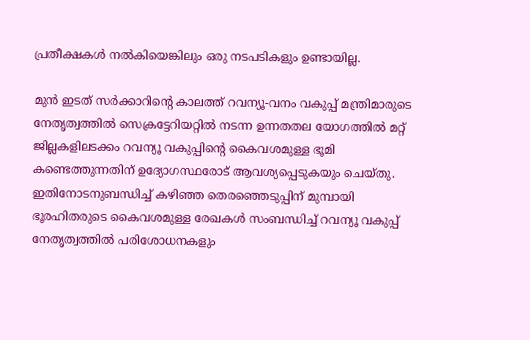പ്രതീക്ഷകള്‍ നൽകിയെങ്കിലും ഒരു നടപടികളും ഉണ്ടായില്ല.

മുന്‍ ഇടത് സര്‍ക്കാറിന്‍റെ കാലത്ത് റവന്യൂ-വനം വകുപ്പ് മന്ത്രിമാരുടെ നേതൃത്വത്തില്‍ സെക്രട്ടേറിയറ്റില്‍ നടന്ന ഉന്നതതല യോഗത്തില്‍ മറ്റ് ജില്ലകളിലടക്കം റവന്യൂ വകുപ്പിന്‍റെ കൈവശമുള്ള ഭൂമി കണ്ടെത്തുന്നതിന് ഉദ്യോഗസ്ഥരോട് ആവശ്യപ്പെടുകയും ചെയ്തു. ഇതിനോടനുബന്ധിച്ച് കഴിഞ്ഞ തെരഞ്ഞെടുപ്പിന് മുമ്പായി ഭൂരഹിതരുടെ കൈവശമുള്ള രേഖകള്‍ സംബന്ധിച്ച് റവന്യൂ വകുപ്പ് നേതൃത്വത്തില്‍ പരിശോധനകളും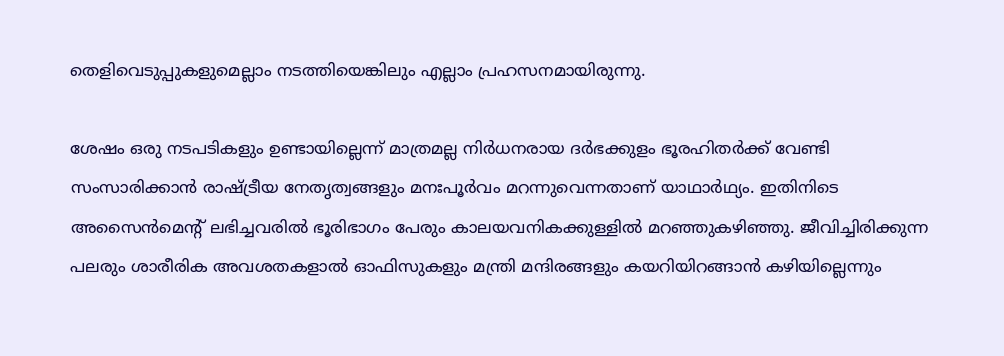തെളിവെടുപ്പുകളുമെല്ലാം നടത്തിയെങ്കിലും എല്ലാം പ്രഹസനമായിരുന്നു.

ശേഷം ഒരു നടപടികളും ഉണ്ടായില്ലെന്ന് മാത്രമല്ല നിര്‍ധനരായ ദര്‍ഭക്കുളം ഭൂരഹിതര്‍ക്ക് വേണ്ടി സംസാരിക്കാന്‍ രാഷ്ട്രീയ നേതൃത്വങ്ങളും മനഃപൂര്‍വം മറന്നുവെന്നതാണ് യാഥാർഥ്യം. ഇതിനിടെ അസൈന്‍മെന്‍റ് ലഭിച്ചവരില്‍ ഭൂരിഭാഗം പേരും കാലയവനികക്കുള്ളില്‍ മറഞ്ഞുകഴിഞ്ഞു. ജീവിച്ചിരിക്കുന്ന പലരും ശാരീരിക അവശതകളാല്‍ ഓഫിസുകളും മന്ത്രി മന്ദിരങ്ങളും കയറിയിറങ്ങാന്‍ കഴിയില്ലെന്നും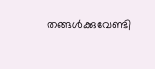തങ്ങള്‍ക്കുവേണ്ടി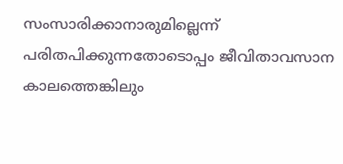സംസാരിക്കാനാരുമില്ലെന്ന് പരിതപിക്കുന്നതോടൊപ്പം ജീവിതാവസാന കാലത്തെങ്കിലും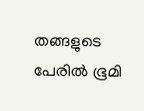തങ്ങളുടെ പേരില്‍ ഭൂമി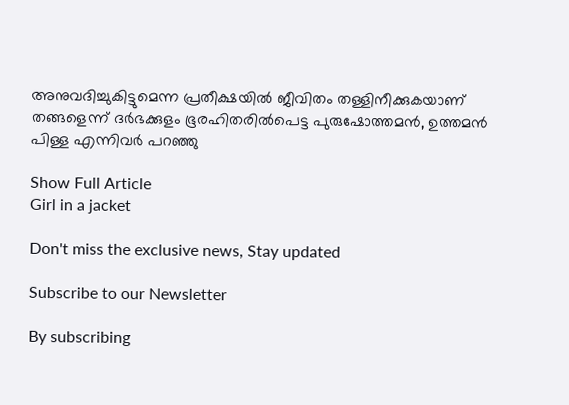അനുവദിച്ചുകിട്ടുമെന്ന പ്രതീക്ഷയില്‍ ജീവിതം തള്ളിനീക്കുകയാണ് തങ്ങളെന്ന് ദര്‍ഭക്കുളം ഭൂരഹിതരില്‍പെട്ട പുരുഷോത്തമന്‍, ഉത്തമന്‍ പിള്ള എന്നിവര്‍ പറഞ്ഞു

Show Full Article
Girl in a jacket

Don't miss the exclusive news, Stay updated

Subscribe to our Newsletter

By subscribing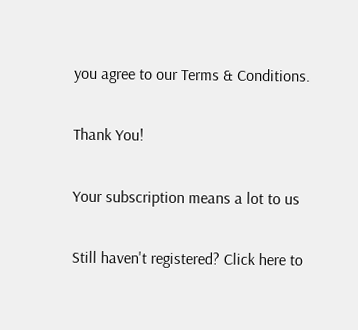you agree to our Terms & Conditions.

Thank You!

Your subscription means a lot to us

Still haven't registered? Click here to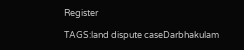Register

TAGS:land dispute caseDarbhakulam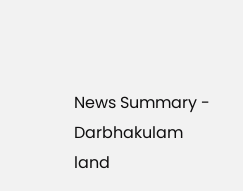News Summary - Darbhakulam land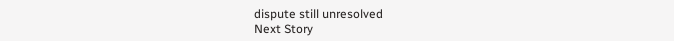dispute still unresolved
Next Story